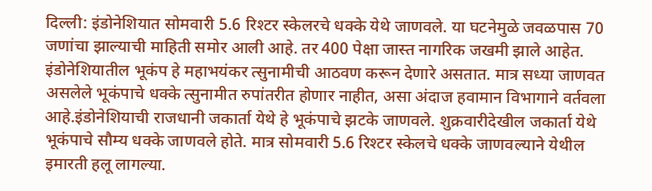दिल्ली: इंडोनेशियात सोमवारी 5.6 रिश्टर स्केलरचे धक्के येथे जाणवले. या घटनेमुळे जवळपास 70 जणांचा झाल्याची माहिती समोर आली आहे. तर 400 पेक्षा जास्त नागरिक जखमी झाले आहेत.
इंडोनेशियातील भूकंप हे महाभयंकर त्सुनामीची आठवण करून देणारे असतात. मात्र सध्या जाणवत असलेले भूकंपाचे धक्के त्सुनामीत रुपांतरीत होणार नाहीत, असा अंदाज हवामान विभागाने वर्तवला आहे.इंडोनेशियाची राजधानी जकार्ता येथे हे भूकंपाचे झटके जाणवले. शुक्रवारीदेखील जकार्ता येथे भूकंपाचे सौम्य धक्के जाणवले होते. मात्र सोमवारी 5.6 रिश्टर स्केलचे धक्के जाणवल्याने येथील इमारती हलू लागल्या.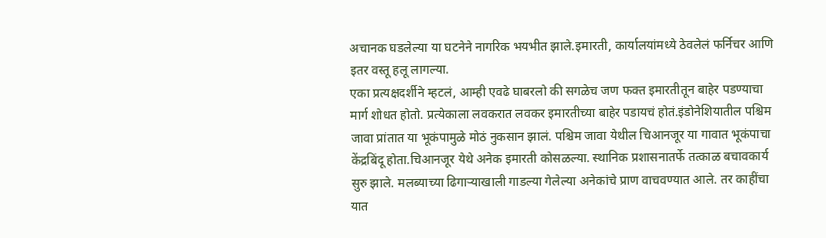अचानक घडलेल्या या घटनेने नागरिक भयभीत झाले.इमारती, कार्यालयांमध्ये ठेवलेलं फर्निचर आणि इतर वस्तू हलू लागल्या.
एका प्रत्यक्षदर्शीने म्हटलं, आम्ही एवढे घाबरलो की सगळेच जण फक्त इमारतीतून बाहेर पडण्याचा मार्ग शोधत होतो. प्रत्येकाला लवकरात लवकर इमारतीच्या बाहेर पडायचं होतं.इंडोनेशियातील पश्चिम जावा प्रांतात या भूकंपामुळे मोठं नुकसान झालं. पश्चिम जावा येथील चिआनजूर या गावात भूकंपाचा केंद्रबिंदू होता.चिआनजूर येथे अनेक इमारती कोसळल्या. स्थानिक प्रशासनातर्फे तत्काळ बचावकार्य सुरु झाले. मलब्याच्या ढिगाऱ्याखाली गाडल्या गेलेल्या अनेकांचे प्राण वाचवण्यात आले. तर काहींचा यात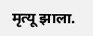मृत्यू झाला.